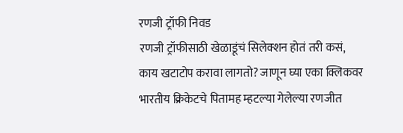रणजी ट्रॉफी निवड
रणजी ट्रॉफीसाठी खेळाडूंचं सिलेक्शन होतं तरी कसं, काय खटाटोप करावा लागतो? जाणून घ्या एका क्लिकवर
भारतीय क्रिकेटचे पितामह म्हटल्या गेलेल्या रणजीत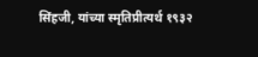सिंहजी, यांच्या स्मृतिप्रीत्यर्थ १९३२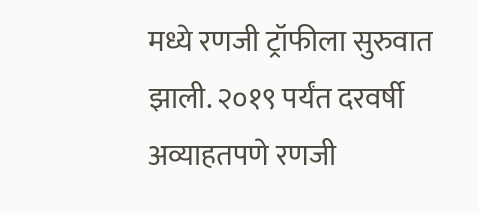मध्ये रणजी ट्रॉफीला सुरुवात झाली. २०१९ पर्यंत दरवर्षी अव्याहतपणे रणजी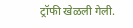ट्रॉफी खेळली गेली.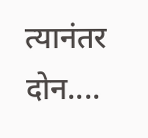त्यानंतर दोन....